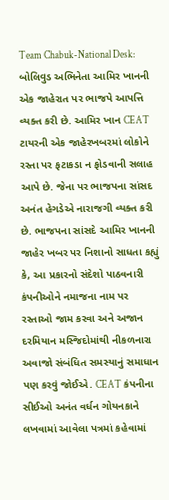Team Chabuk-National Desk: બોલિવુડ અભિનેતા આમિર ખાનની એક જાહેરાત પર ભાજપે આપત્તિ વ્યક્ત કરી છે. આમિર ખાન CEAT ટાયરની એક જાહેરખબરમાં લોકોને રસ્તા પર ફટાકડા ન ફોડવાની સલાહ આપે છે. જેના પર ભાજપના સાંસદ અનંત હેગડેએ નારાજગી વ્યક્ત કરી છે. ભાજપના સાંસદે આમિર ખાનની જાહેર ખબર પર નિશાનો સાધતા કહ્યું કે, આ પ્રકારનો સંદેશો પાઠવનારી કંપનીઓને નમાજના નામ પર રસ્તાઓ જામ કરવા અને અજાન દરમિયાન મસ્જિદોમાંથી નીકળનારા અવાજો સંબંધિત સમસ્યાનું સમાધાન પણ કરવું જોઈએ. CEAT કંપનીના સીઈઓ અનંત વર્ધન ગોયનકાને લખવામાં આવેલા પત્રમાં કહેવામાં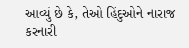આવ્યું છે કે, તેઓ હિંદુઓને નારાજ કરનારી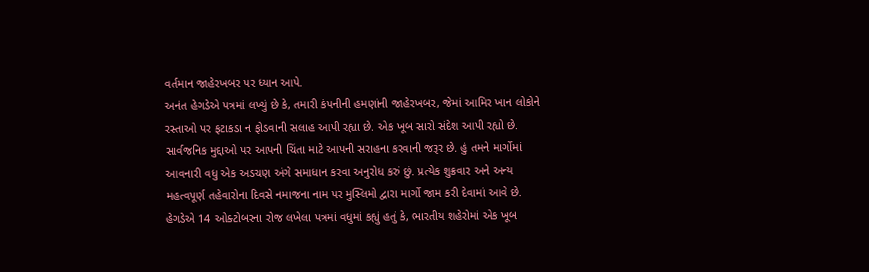વર્તમાન જાહેરખબર પર ધ્યાન આપે.
અનંત હેગડેએ પત્રમાં લખ્યું છે કે, તમારી કંપનીની હમણાંની જાહેરખબર, જેમાં આમિર ખાન લોકોને રસ્તાઓ પર ફટાકડા ન ફોડવાની સલાહ આપી રહ્યા છે. એક ખૂબ સારો સંદેશ આપી રહ્યો છે. સાર્વજનિક મુદ્દાઓ પર આપની ચિંતા માટે આપની સરાહના કરવાની જરૂર છે. હું તમને માર્ગોમાં આવનારી વધુ એક અડચણ અંગે સમાધાન કરવા અનુરોધ કરું છું. પ્રત્યેક શુક્રવાર અને અન્ય મહત્વપૂર્ણ તહેવારોના દિવસે નમાજના નામ પર મુસ્લિમો દ્વારા માર્ગો જામ કરી દેવામાં આવે છે.
હેગડેએ 14 ઓક્ટોબરના રોજ લખેલા પત્રમાં વધુમાં કહ્યું હતું કે, ભારતીય શહેરોમાં એક ખૂબ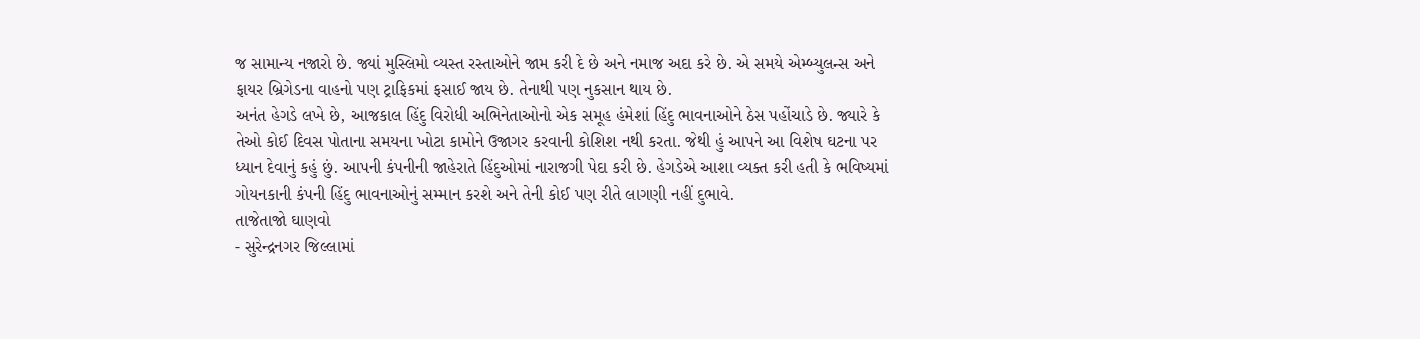જ સામાન્ય નજારો છે. જ્યાં મુસ્લિમો વ્યસ્ત રસ્તાઓને જામ કરી દે છે અને નમાજ અદા કરે છે. એ સમયે એમ્બ્યુલન્સ અને ફાયર બ્રિગેડના વાહનો પણ ટ્રાફિકમાં ફસાઈ જાય છે. તેનાથી પણ નુકસાન થાય છે.
અનંત હેગડે લખે છે, આજકાલ હિંદુ વિરોધી અભિનેતાઓનો એક સમૂહ હંમેશાં હિંદુ ભાવનાઓને ઠેસ પહોંચાડે છે. જ્યારે કે તેઓ કોઈ દિવસ પોતાના સમયના ખોટા કામોને ઉજાગર કરવાની કોશિશ નથી કરતા. જેથી હું આપને આ વિશેષ ઘટના પર ધ્યાન દેવાનું કહું છું. આપની કંપનીની જાહેરાતે હિંદુઓમાં નારાજગી પેદા કરી છે. હેગડેએ આશા વ્યક્ત કરી હતી કે ભવિષ્યમાં ગોયનકાની કંપની હિંદુ ભાવનાઓનું સમ્માન કરશે અને તેની કોઈ પણ રીતે લાગણી નહીં દુભાવે.
તાજેતાજો ઘાણવો
- સુરેન્દ્રનગર જિલ્લામાં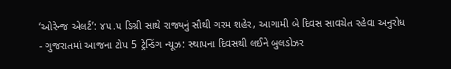‘ઓરેન્જ એલર્ટ’: ૪૫.૫ ડિગ્રી સાથે રાજ્યનું સૌથી ગરમ શહેર, આગામી બે દિવસ સાવચેત રહેવા અનુરોધ
- ગુજરાતમાં આજના ટોપ 5 ટ્રેન્ડિંગ ન્યૂઝ: સ્થાપના દિવસથી લઈને બુલડોઝર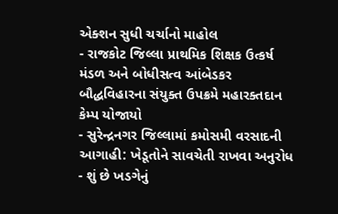એક્શન સુધી ચર્ચાનો માહોલ
- રાજકોટ જિલ્લા પ્રાથમિક શિક્ષક ઉત્કર્ષ મંડળ અને બોધીસત્વ આંબેડકર બૌદ્ધવિહારના સંયુક્ત ઉપક્રમે મહારક્તદાન કેમ્પ યોજાયો
- સુરેન્દ્રનગર જિલ્લામાં કમોસમી વરસાદની આગાહી: ખેડૂતોને સાવચેતી રાખવા અનુરોધ
- શું છે ખડગેનું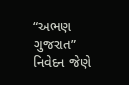“અભણ ગુજરાત” નિવેદન જેણે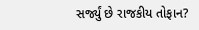સર્જ્યું છે રાજકીય તોફાન?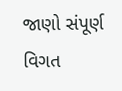જાણો સંપૂર્ણ વિગત